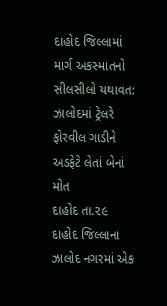દાહોદ જિલ્લામાં માર્ગ અકસ્માતનો સીલસીલો યથાવત: ઝાલોદમાં ટ્રેલરે ફોરવીલ ગાડીને અડફેટે લેતાં બેનાં મોત
દાહોદ તા.૨૯
દાહોદ જિલ્લાના ઝાલોદ નગરમાં એક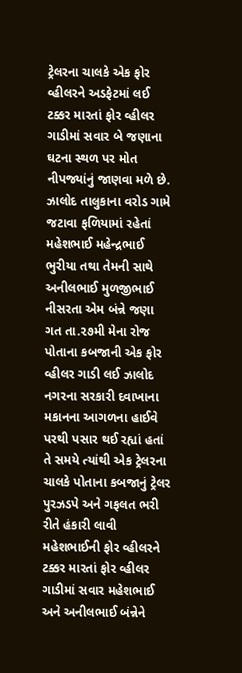ટ્રેલરના ચાલકે એક ફોર વ્હીલરને અડફેટમાં લઈ ટક્કર મારતાં ફોર વ્હીલર ગાડીમાં સવાર બે જણાના ઘટના સ્થળ પર મોત નીપજ્યાંનું જાણવા મળે છે.
ઝાલોદ તાલુકાના વરોડ ગામે જટાવા ફળિયામાં રહેતાં મહેશભાઈ મહેન્દ્રભાઈ ભુરીયા તથા તેમની સાથે અનીલભાઈ મુળજીભાઈ નીસરતા એમ બંન્ને જણા ગત તા.૨૭મી મેના રોજ પોતાના કબજાની એક ફોર વ્હીલર ગાડી લઈ ઝાલોદ નગરના સરકારી દવાખાના મકાનના આગળના હાઈવે પરથી પસાર થઈ રહ્યાં હતાં તે સમયે ત્યાંથી એક ટ્રેલરના ચાલકે પોતાના કબજાનું ટ્રેલર પુરઝડપે અને ગફલત ભરી રીતે હંકારી લાવી મહેશભાઈની ફોર વ્હીલરને ટક્કર મારતાં ફોર વ્હીલર ગાડીમાં સવાર મહેશભાઈ અને અનીલભાઈ બંન્નેને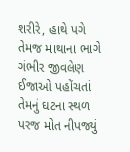શરીરે, હાથે પગે તેમજ માથાના ભાગે ગંભીર જીવલેણ ઈજાઓ પહોંચતાં તેમનું ઘટના સ્થળ પરજ મોત નીપજ્યું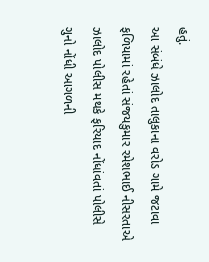હતું.
આ સંબંધે ઝાલોદ તાલુકાના વરોડ ગામે જટાવા ફળિયામાં રહેતાં સંજયકુમાર રમેશભાઈ નીસરતાએ ઝાલોદ પોલીસ મથકે ફરિયાદ નોંધાંવતાં પોલીસે ગુનો નોંધી આગળની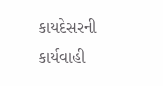કાયદેસરની કાર્યવાહી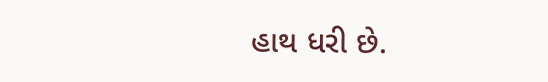હાથ ધરી છે.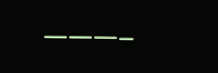———–